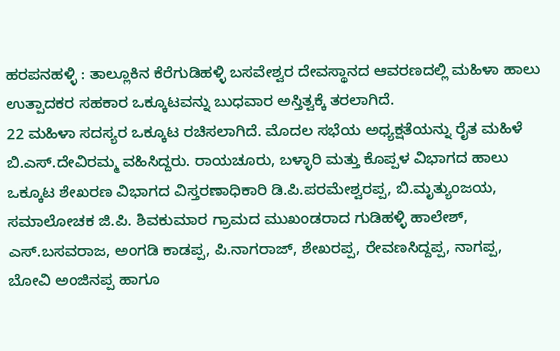ಹರಪನಹಳ್ಳಿ : ತಾಲ್ಲೂಕಿನ ಕೆರೆಗುಡಿಹಳ್ಳಿ ಬಸವೇಶ್ವರ ದೇವಸ್ಥಾನದ ಆವರಣದಲ್ಲಿ ಮಹಿಳಾ ಹಾಲು ಉತ್ಪಾದಕರ ಸಹಕಾರ ಒಕ್ಕೂಟವನ್ನು ಬುಧವಾರ ಅಸ್ತಿತ್ವಕ್ಕೆ ತರಲಾಗಿದೆ.
22 ಮಹಿಳಾ ಸದಸ್ಯರ ಒಕ್ಕೂಟ ರಚಿಸಲಾಗಿದೆ. ಮೊದಲ ಸಭೆಯ ಅಧ್ಯಕ್ಷತೆಯನ್ನು ರೈತ ಮಹಿಳೆ ಬಿ.ಎಸ್.ದೇವಿರಮ್ಮ ವಹಿಸಿದ್ದರು. ರಾಯಚೂರು, ಬಳ್ಳಾರಿ ಮತ್ತು ಕೊಪ್ಪಳ ವಿಭಾಗದ ಹಾಲು ಒಕ್ಕೂಟ ಶೇಖರಣ ವಿಭಾಗದ ವಿಸ್ತರಣಾಧಿಕಾರಿ ಡಿ.ಪಿ.ಪರಮೇಶ್ವರಪ್ಪ, ಬಿ.ಮೃತ್ಯುಂಜಯ, ಸಮಾಲೋಚಕ ಜಿ.ಪಿ. ಶಿವಕುಮಾರ ಗ್ರಾಮದ ಮುಖಂಡರಾದ ಗುಡಿಹಳ್ಳಿ ಹಾಲೇಶ್, ಎಸ್.ಬಸವರಾಜ, ಅಂಗಡಿ ಕಾಡಪ್ಪ, ಪಿ.ನಾಗರಾಜ್, ಶೇಖರಪ್ಪ, ರೇವಣಸಿದ್ದಪ್ಪ, ನಾಗಪ್ಪ, ಬೋವಿ ಅಂಜಿನಪ್ಪ ಹಾಗೂ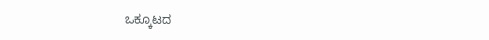ಒಕ್ಕೂಟದ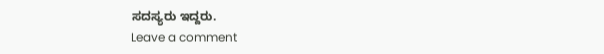ಸದಸ್ಯರು ಇದ್ದರು.
Leave a comment